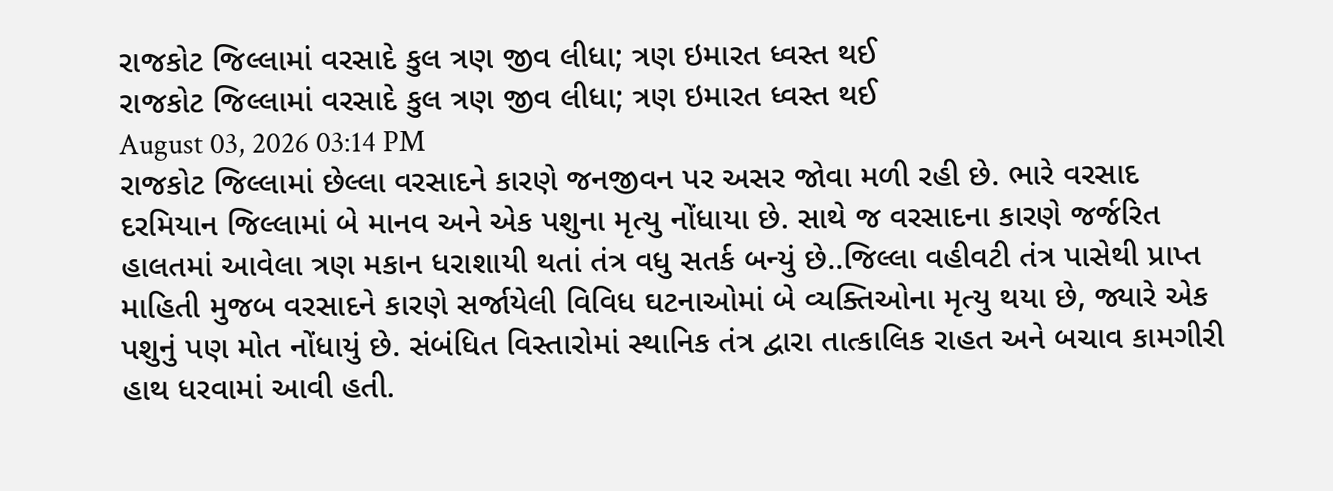રાજકોટ જિલ્લામાં વરસાદે કુલ ત્રણ જીવ લીધા; ત્રણ ઇમારત ધ્વસ્ત થઈ
રાજકોટ જિલ્લામાં વરસાદે કુલ ત્રણ જીવ લીધા; ત્રણ ઇમારત ધ્વસ્ત થઈ
August 03, 2026 03:14 PM
રાજકોટ જિલ્લામાં છેલ્લા વરસાદને કારણે જનજીવન પર અસર જોવા મળી રહી છે. ભારે વરસાદ દરમિયાન જિલ્લામાં બે માનવ અને એક પશુના મૃત્યુ નોંધાયા છે. સાથે જ વરસાદના કારણે જર્જરિત હાલતમાં આવેલા ત્રણ મકાન ધરાશાયી થતાં તંત્ર વધુ સતર્ક બન્યું છે..જિલ્લા વહીવટી તંત્ર પાસેથી પ્રાપ્ત માહિતી મુજબ વરસાદને કારણે સર્જાયેલી વિવિધ ઘટનાઓમાં બે વ્યક્તિઓના મૃત્યુ થયા છે, જ્યારે એક પશુનું પણ મોત નોંધાયું છે. સંબંધિત વિસ્તારોમાં સ્થાનિક તંત્ર દ્વારા તાત્કાલિક રાહત અને બચાવ કામગીરી હાથ ધરવામાં આવી હતી.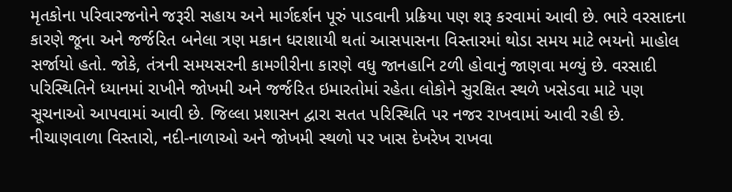મૃતકોના પરિવારજનોને જરૂરી સહાય અને માર્ગદર્શન પૂરું પાડવાની પ્રક્રિયા પણ શરૂ કરવામાં આવી છે. ભારે વરસાદના કારણે જૂના અને જર્જરિત બનેલા ત્રણ મકાન ધરાશાયી થતાં આસપાસના વિસ્તારમાં થોડા સમય માટે ભયનો માહોલ સર્જાયો હતો. જોકે, તંત્રની સમયસરની કામગીરીના કારણે વધુ જાનહાનિ ટળી હોવાનું જાણવા મળ્યું છે. વરસાદી પરિસ્થિતિને ધ્યાનમાં રાખીને જોખમી અને જર્જરિત ઇમારતોમાં રહેતા લોકોને સુરક્ષિત સ્થળે ખસેડવા માટે પણ સૂચનાઓ આપવામાં આવી છે. જિલ્લા પ્રશાસન દ્વારા સતત પરિસ્થિતિ પર નજર રાખવામાં આવી રહી છે. નીચાણવાળા વિસ્તારો, નદી-નાળાઓ અને જોખમી સ્થળો પર ખાસ દેખરેખ રાખવા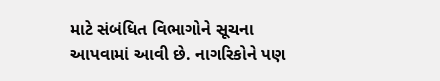માટે સંબંધિત વિભાગોને સૂચના આપવામાં આવી છે. નાગરિકોને પણ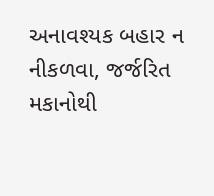અનાવશ્યક બહાર ન નીકળવા, જર્જરિત મકાનોથી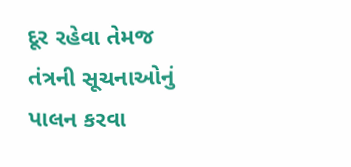દૂર રહેવા તેમજ તંત્રની સૂચનાઓનું પાલન કરવા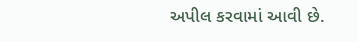અપીલ કરવામાં આવી છે.